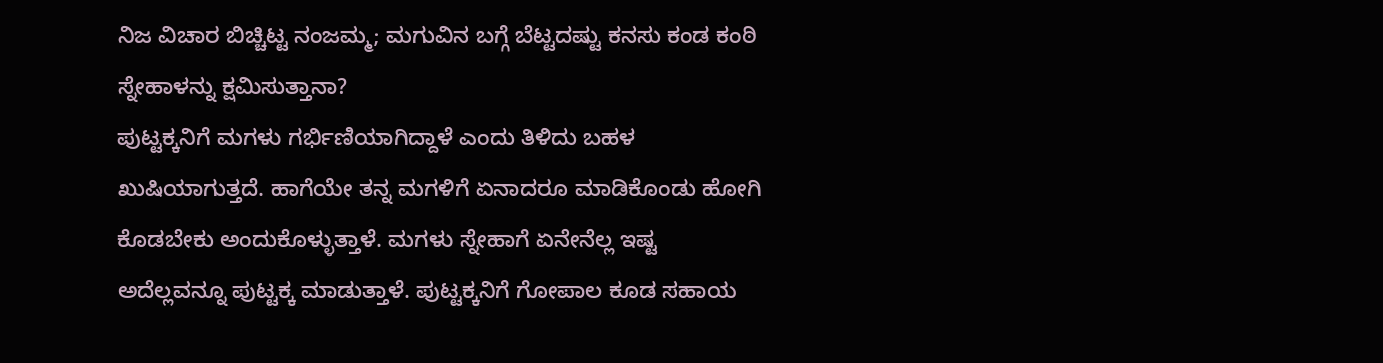ನಿಜ ವಿಚಾರ ಬಿಚ್ಚಿಟ್ಟ ನಂಜಮ್ಮ; ಮಗುವಿನ ಬಗ್ಗೆ ಬೆಟ್ಟದಷ್ಟು ಕನಸು ಕಂಡ ಕಂಠಿ ಸ್ನೇಹಾಳನ್ನು ಕ್ಷಮಿಸುತ್ತಾನಾ?
ಪುಟ್ಟಕ್ಕನಿಗೆ ಮಗಳು ಗರ್ಭಿಣಿಯಾಗಿದ್ದಾಳೆ ಎಂದು ತಿಳಿದು ಬಹಳ ಖುಷಿಯಾಗುತ್ತದೆ. ಹಾಗೆಯೇ ತನ್ನ ಮಗಳಿಗೆ ಏನಾದರೂ ಮಾಡಿಕೊಂಡು ಹೋಗಿ ಕೊಡಬೇಕು ಅಂದುಕೊಳ್ಳುತ್ತಾಳೆ. ಮಗಳು ಸ್ನೇಹಾಗೆ ಏನೇನೆಲ್ಲ ಇಷ್ಟ ಅದೆಲ್ಲವನ್ನೂ ಪುಟ್ಟಕ್ಕ ಮಾಡುತ್ತಾಳೆ. ಪುಟ್ಟಕ್ಕನಿಗೆ ಗೋಪಾಲ ಕೂಡ ಸಹಾಯ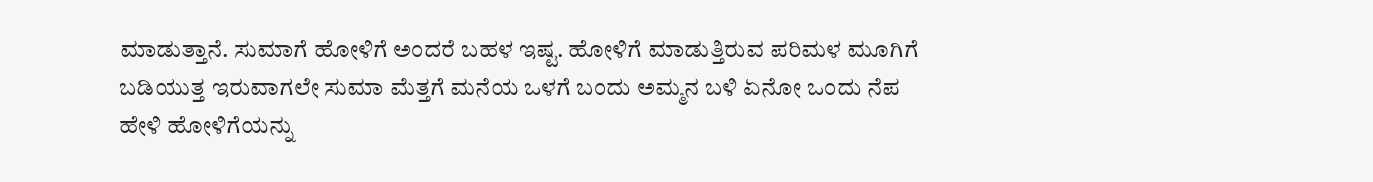ಮಾಡುತ್ತಾನೆ. ಸುಮಾಗೆ ಹೋಳಿಗೆ ಅಂದರೆ ಬಹಳ ಇಷ್ಟ. ಹೋಳಿಗೆ ಮಾಡುತ್ತಿರುವ ಪರಿಮಳ ಮೂಗಿಗೆ ಬಡಿಯುತ್ತ ಇರುವಾಗಲೇ ಸುಮಾ ಮೆತ್ತಗೆ ಮನೆಯ ಒಳಗೆ ಬಂದು ಅಮ್ಮನ ಬಳಿ ಏನೋ ಒಂದು ನೆಪ ಹೇಳಿ ಹೋಳಿಗೆಯನ್ನು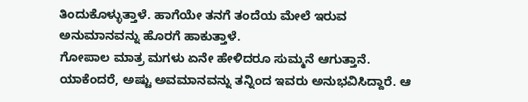ತಿಂದುಕೊಳ್ಳುತ್ತಾಳೆ. ಹಾಗೆಯೇ ತನಗೆ ತಂದೆಯ ಮೇಲೆ ಇರುವ ಅನುಮಾನವನ್ನು ಹೊರಗೆ ಹಾಕುತ್ತಾಳೆ.
ಗೋಪಾಲ ಮಾತ್ರ ಮಗಳು ಏನೇ ಹೇಳಿದರೂ ಸುಮ್ಮನೆ ಆಗುತ್ತಾನೆ. ಯಾಕೆಂದರೆ, ಅಷ್ಟು ಅವಮಾನವನ್ನು ತನ್ನಿಂದ ಇವರು ಅನುಭವಿಸಿದ್ದಾರೆ. ಆ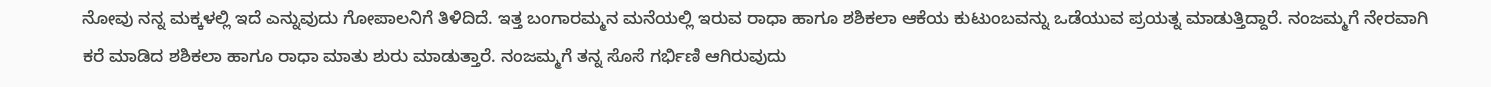ನೋವು ನನ್ನ ಮಕ್ಕಳಲ್ಲಿ ಇದೆ ಎನ್ನುವುದು ಗೋಪಾಲನಿಗೆ ತಿಳಿದಿದೆ. ಇತ್ತ ಬಂಗಾರಮ್ಮನ ಮನೆಯಲ್ಲಿ ಇರುವ ರಾಧಾ ಹಾಗೂ ಶಶಿಕಲಾ ಆಕೆಯ ಕುಟುಂಬವನ್ನು ಒಡೆಯುವ ಪ್ರಯತ್ನ ಮಾಡುತ್ತಿದ್ದಾರೆ. ನಂಜಮ್ಮಗೆ ನೇರವಾಗಿ ಕರೆ ಮಾಡಿದ ಶಶಿಕಲಾ ಹಾಗೂ ರಾಧಾ ಮಾತು ಶುರು ಮಾಡುತ್ತಾರೆ. ನಂಜಮ್ಮಗೆ ತನ್ನ ಸೊಸೆ ಗರ್ಭಿಣಿ ಆಗಿರುವುದು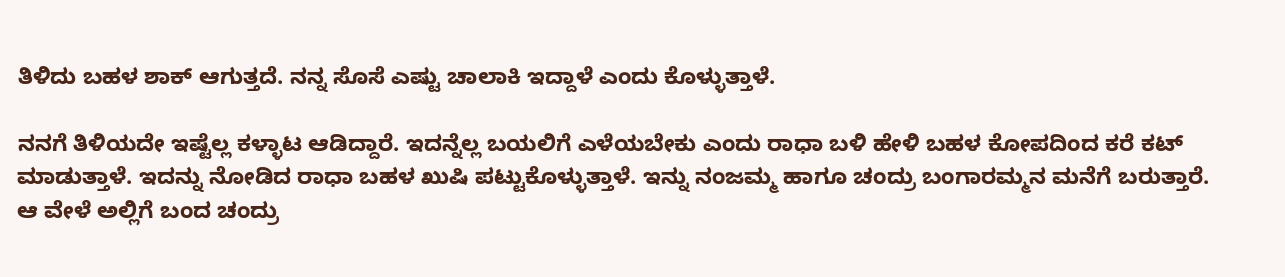ತಿಳಿದು ಬಹಳ ಶಾಕ್ ಆಗುತ್ತದೆ. ನನ್ನ ಸೊಸೆ ಎಷ್ಟು ಚಾಲಾಕಿ ಇದ್ದಾಳೆ ಎಂದು ಕೊಳ್ಳುತ್ತಾಳೆ.

ನನಗೆ ತಿಳಿಯದೇ ಇಷ್ಟೆಲ್ಲ ಕಳ್ಳಾಟ ಆಡಿದ್ದಾರೆ. ಇದನ್ನೆಲ್ಲ ಬಯಲಿಗೆ ಎಳೆಯಬೇಕು ಎಂದು ರಾಧಾ ಬಳಿ ಹೇಳಿ ಬಹಳ ಕೋಪದಿಂದ ಕರೆ ಕಟ್ ಮಾಡುತ್ತಾಳೆ. ಇದನ್ನು ನೋಡಿದ ರಾಧಾ ಬಹಳ ಖುಷಿ ಪಟ್ಟುಕೊಳ್ಳುತ್ತಾಳೆ. ಇನ್ನು ನಂಜಮ್ಮ ಹಾಗೂ ಚಂದ್ರು ಬಂಗಾರಮ್ಮನ ಮನೆಗೆ ಬರುತ್ತಾರೆ. ಆ ವೇಳೆ ಅಲ್ಲಿಗೆ ಬಂದ ಚಂದ್ರು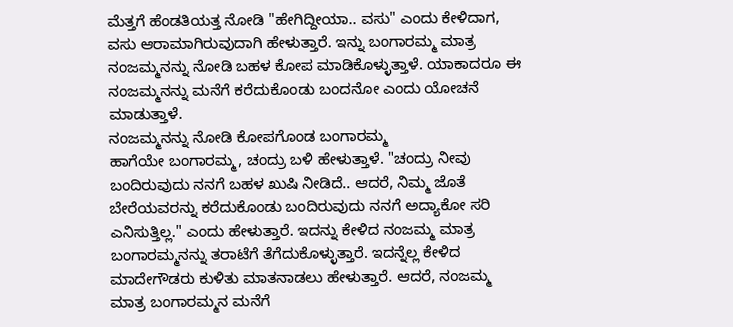ಮೆತ್ತಗೆ ಹೆಂಡತಿಯತ್ತ ನೋಡಿ "ಹೇಗಿದ್ದೀಯಾ.. ವಸು" ಎಂದು ಕೇಳಿದಾಗ, ವಸು ಆರಾಮಾಗಿರುವುದಾಗಿ ಹೇಳುತ್ತಾರೆ. ಇನ್ನು ಬಂಗಾರಮ್ಮ ಮಾತ್ರ ನಂಜಮ್ಮನನ್ನು ನೋಡಿ ಬಹಳ ಕೋಪ ಮಾಡಿಕೊಳ್ಳುತ್ತಾಳೆ. ಯಾಕಾದರೂ ಈ ನಂಜಮ್ಮನನ್ನು ಮನೆಗೆ ಕರೆದುಕೊಂಡು ಬಂದನೋ ಎಂದು ಯೋಚನೆ ಮಾಡುತ್ತಾಳೆ.
ನಂಜಮ್ಮನನ್ನು ನೋಡಿ ಕೋಪಗೊಂಡ ಬಂಗಾರಮ್ಮ
ಹಾಗೆಯೇ ಬಂಗಾರಮ್ಮ, ಚಂದ್ರು ಬಳಿ ಹೇಳುತ್ತಾಳೆ. "ಚಂದ್ರು ನೀವು ಬಂದಿರುವುದು ನನಗೆ ಬಹಳ ಖುಷಿ ನೀಡಿದೆ.. ಆದರೆ, ನಿಮ್ಮ ಜೊತೆ ಬೇರೆಯವರನ್ನು ಕರೆದುಕೊಂಡು ಬಂದಿರುವುದು ನನಗೆ ಅದ್ಯಾಕೋ ಸರಿ ಎನಿಸುತ್ತಿಲ್ಲ." ಎಂದು ಹೇಳುತ್ತಾರೆ. ಇದನ್ನು ಕೇಳಿದ ನಂಜಮ್ಮ ಮಾತ್ರ ಬಂಗಾರಮ್ಮನನ್ನು ತರಾಟೆಗೆ ತೆಗೆದುಕೊಳ್ಳುತ್ತಾರೆ. ಇದನ್ನೆಲ್ಲ ಕೇಳಿದ ಮಾದೇಗೌಡರು ಕುಳಿತು ಮಾತನಾಡಲು ಹೇಳುತ್ತಾರೆ. ಆದರೆ, ನಂಜಮ್ಮ ಮಾತ್ರ ಬಂಗಾರಮ್ಮನ ಮನೆಗೆ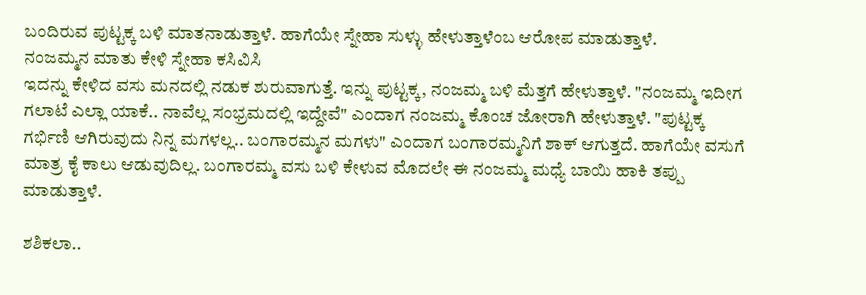ಬಂದಿರುವ ಪುಟ್ಟಕ್ಕ ಬಳಿ ಮಾತನಾಡುತ್ತಾಳೆ. ಹಾಗೆಯೇ ಸ್ನೇಹಾ ಸುಳ್ಳು ಹೇಳುತ್ತಾಳೆಂಬ ಆರೋಪ ಮಾಡುತ್ತಾಳೆ.
ನಂಜಮ್ಮನ ಮಾತು ಕೇಳಿ ಸ್ನೇಹಾ ಕಸಿವಿಸಿ
ಇದನ್ನು ಕೇಳಿದ ವಸು ಮನದಲ್ಲಿ ನಡುಕ ಶುರುವಾಗುತ್ತೆ. ಇನ್ನು ಪುಟ್ಟಕ್ಕ, ನಂಜಮ್ಮ ಬಳಿ ಮೆತ್ತಗೆ ಹೇಳುತ್ತಾಳೆ. "ನಂಜಮ್ಮ ಇದೀಗ ಗಲಾಟೆ ಎಲ್ಲಾ ಯಾಕೆ.. ನಾವೆಲ್ಲ ಸಂಭ್ರಮದಲ್ಲಿ ಇದ್ದೇವೆ" ಎಂದಾಗ ನಂಜಮ್ಮ ಕೊಂಚ ಜೋರಾಗಿ ಹೇಳುತ್ತಾಳೆ. "ಪುಟ್ಟಕ್ಕ ಗರ್ಭಿಣಿ ಆಗಿರುವುದು ನಿನ್ನ ಮಗಳಲ್ಲ.. ಬಂಗಾರಮ್ಮನ ಮಗಳು" ಎಂದಾಗ ಬಂಗಾರಮ್ಮನಿಗೆ ಶಾಕ್ ಆಗುತ್ತದೆ. ಹಾಗೆಯೇ ವಸುಗೆ ಮಾತ್ರ ಕೈ ಕಾಲು ಆಡುವುದಿಲ್ಲ. ಬಂಗಾರಮ್ಮ ವಸು ಬಳಿ ಕೇಳುವ ಮೊದಲೇ ಈ ನಂಜಮ್ಮ ಮಧ್ಯೆ ಬಾಯಿ ಹಾಕಿ ತಪ್ಪು ಮಾಡುತ್ತಾಳೆ.

ಶಶಿಕಲಾ..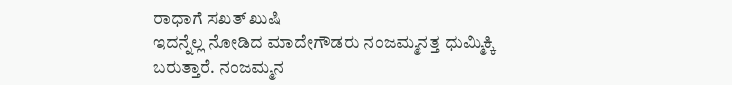ರಾಧಾಗೆ ಸಖತ್ ಖುಷಿ
ಇದನ್ನೆಲ್ಲ ನೋಡಿದ ಮಾದೇಗೌಡರು ನಂಜಮ್ಮನತ್ತ ಧುಮ್ಮಿಕ್ಕಿ ಬರುತ್ತಾರೆ. ನಂಜಮ್ಮನ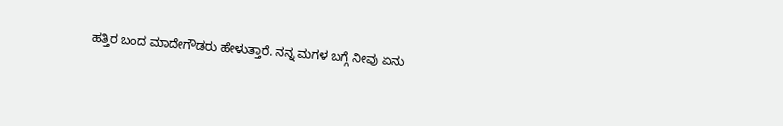ಹತ್ತಿರ ಬಂದ ಮಾದೇಗೌಡರು ಹೇಳುತ್ತಾರೆ. ನನ್ನ ಮಗಳ ಬಗ್ಗೆ ನೀವು ಏನು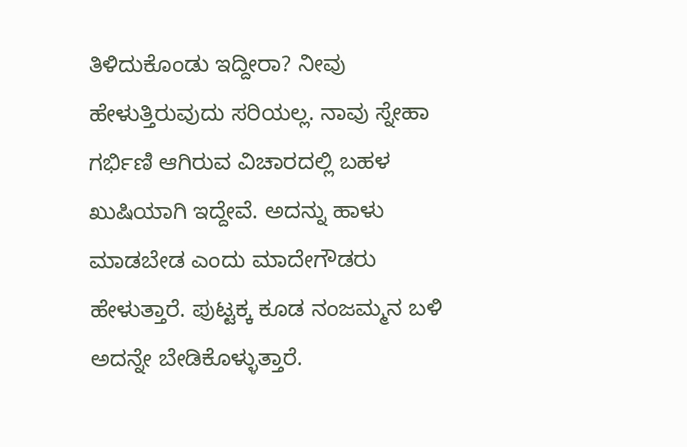ತಿಳಿದುಕೊಂಡು ಇದ್ದೀರಾ? ನೀವು ಹೇಳುತ್ತಿರುವುದು ಸರಿಯಲ್ಲ. ನಾವು ಸ್ನೇಹಾ ಗರ್ಭಿಣಿ ಆಗಿರುವ ವಿಚಾರದಲ್ಲಿ ಬಹಳ ಖುಷಿಯಾಗಿ ಇದ್ದೇವೆ. ಅದನ್ನು ಹಾಳು ಮಾಡಬೇಡ ಎಂದು ಮಾದೇಗೌಡರು ಹೇಳುತ್ತಾರೆ. ಪುಟ್ಟಕ್ಕ ಕೂಡ ನಂಜಮ್ಮನ ಬಳಿ ಅದನ್ನೇ ಬೇಡಿಕೊಳ್ಳುತ್ತಾರೆ.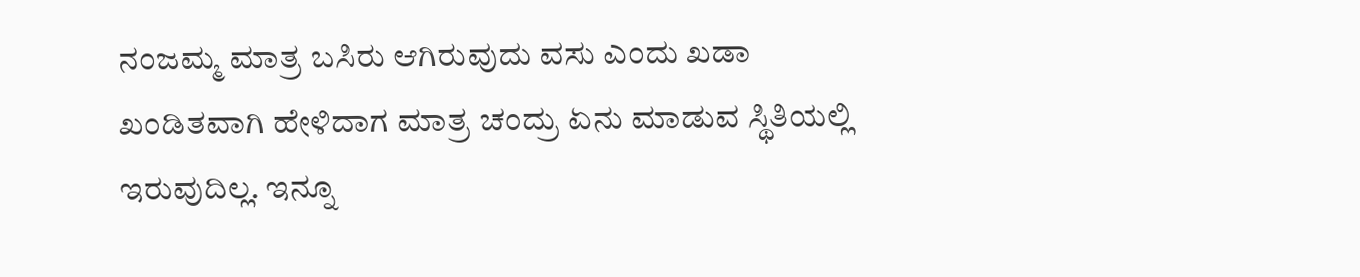ನಂಜಮ್ಮ ಮಾತ್ರ ಬಸಿರು ಆಗಿರುವುದು ವಸು ಎಂದು ಖಡಾ ಖಂಡಿತವಾಗಿ ಹೇಳಿದಾಗ ಮಾತ್ರ ಚಂದ್ರು ಏನು ಮಾಡುವ ಸ್ಥಿತಿಯಲ್ಲಿ ಇರುವುದಿಲ್ಲ. ಇನ್ನೂ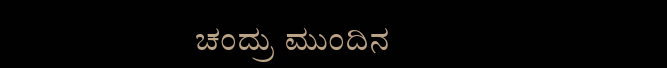ಚಂದ್ರು ಮುಂದಿನ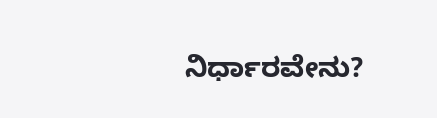ನಿರ್ಧಾರವೇನು?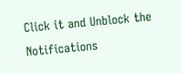Click it and Unblock the Notifications